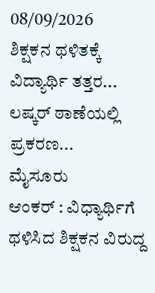08/09/2026
ಶಿಕ್ಷಕನ ಥಳಿತಕ್ಕೆ ವಿದ್ಯಾರ್ಥಿ ತತ್ತರ... ಲಷ್ಕರ್ ಠಾಣೆಯಲ್ಲಿ ಪ್ರಕರಣ...
ಮೈಸೂರು
ಆಂಕರ್ : ವಿಧ್ಯಾರ್ಥಿಗೆ ಥಳಿಸಿದ ಶಿಕ್ಷಕನ ವಿರುದ್ದ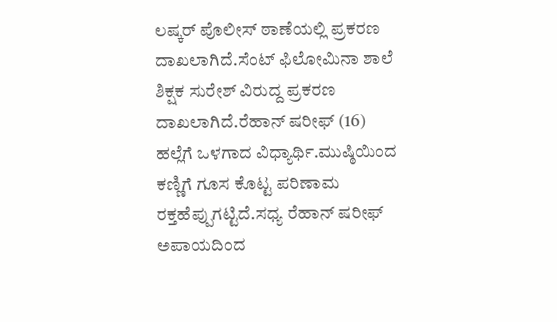ಲಷ್ಕರ್ ಪೊಲೀಸ್ ಠಾಣೆಯಲ್ಲಿ ಪ್ರಕರಣ ದಾಖಲಾಗಿದೆ.ಸೆಂಟ್ ಫಿಲೋಮಿನಾ ಶಾಲೆ ಶಿಕ್ಷಕ ಸುರೇಶ್ ವಿರುದ್ದ ಪ್ರಕರಣ ದಾಖಲಾಗಿದೆ.ರೆಹಾನ್ ಷರೀಫ್ (16) ಹಲ್ಲೆಗೆ ಒಳಗಾದ ವಿಧ್ಯಾರ್ಥಿ.ಮುಷ್ಠಿಯಿಂದ ಕಣ್ಣಿಗೆ ಗೂಸ ಕೊಟ್ಟ ಪರಿಣಾಮ ರಕ್ತಹೆಪ್ಪುಗಟ್ಟಿದೆ.ಸಧ್ಯ ರೆಹಾನ್ ಷರೀಫ್ ಅಪಾಯದಿಂದ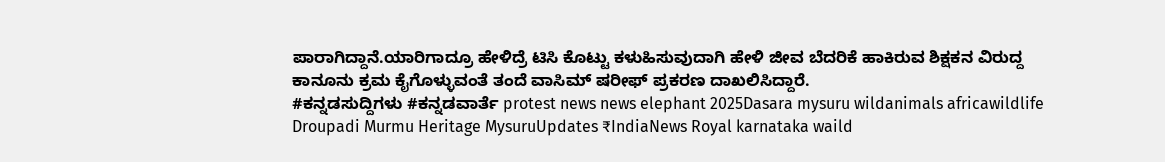ಪಾರಾಗಿದ್ದಾನೆ.ಯಾರಿಗಾದ್ರೂ ಹೇಳಿದ್ರೆ ಟಿಸಿ ಕೊಟ್ಟು ಕಳುಹಿಸುವುದಾಗಿ ಹೇಳಿ ಜೀವ ಬೆದರಿಕೆ ಹಾಕಿರುವ ಶಿಕ್ಷಕನ ವಿರುದ್ದ ಕಾನೂನು ಕ್ರಮ ಕೈಗೊಳ್ಳುವಂತೆ ತಂದೆ ವಾಸಿಮ್ ಷರೀಫ್ ಪ್ರಕರಣ ದಾಖಲಿಸಿದ್ದಾರೆ.
#ಕನ್ನಡಸುದ್ದಿಗಳು #ಕನ್ನಡವಾರ್ತೆ protest news news elephant 2025Dasara mysuru wildanimals africawildlife Droupadi Murmu Heritage MysuruUpdates ₹IndiaNews Royal karnataka waild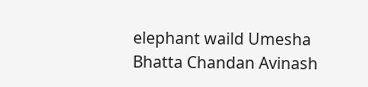elephant waild Umesha Bhatta Chandan Avinash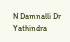N Damnalli Dr Yathindra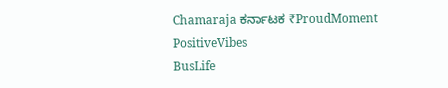Chamaraja ಕರ್ನಾಟಕ ₹ProudMoment PositiveVibes
BusLife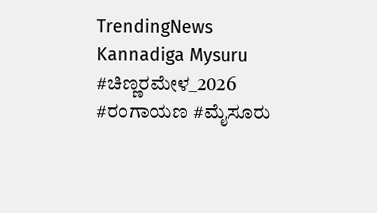TrendingNews
Kannadiga Mysuru #ಚಿಣ್ಣರಮೇಳ_2026 #ರಂಗಾಯಣ #ಮೈಸೂರು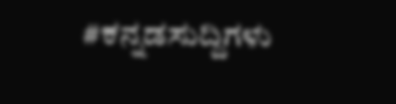#ಕನ್ನಡಸುದ್ದಿಗಳು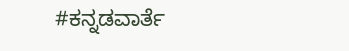#ಕನ್ನಡವಾರ್ತೆ